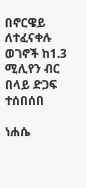በኖርዌይ ለተፈናቀሉ ወገኖች ከ1.3 ሚሊየን ብር በላይ ድጋፍ ተሰበሰበ

ነሐሴ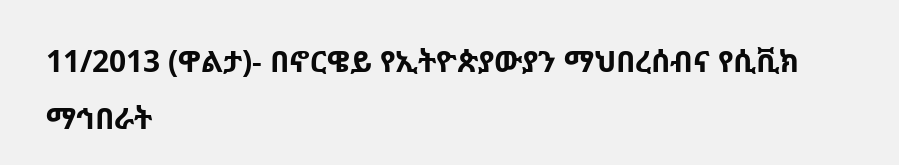11/2013 (ዋልታ)- በኖርዌይ የኢትዮጵያውያን ማህበረሰብና የሲቪክ ማኅበራት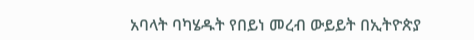አባላት ባካሄዱት የበይነ መረብ ውይይት በኢትዮጵያ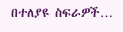በተለያዩ ስፍራዎች…